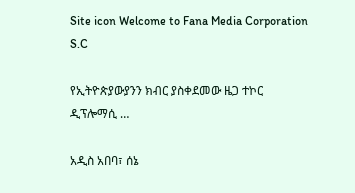Site icon Welcome to Fana Media Corporation S.C

የኢትዮጵያውያንን ክብር ያስቀደመው ዜጋ ተኮር ዲፕሎማሲ …

አዲስ አበባ፣ ሰኔ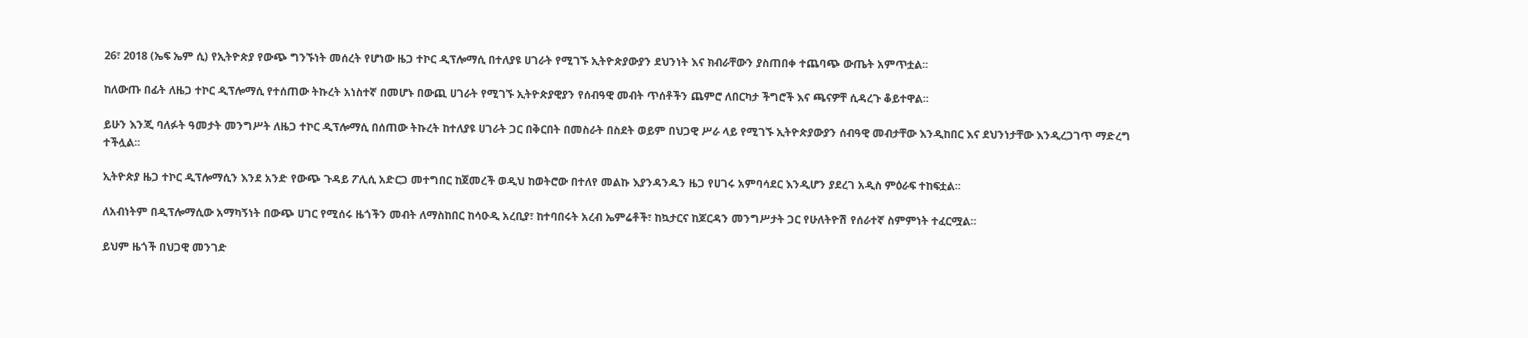26፣ 2018 (ኤፍ ኤም ሲ) የኢትዮጵያ የውጭ ግንኙነት መሰረት የሆነው ዜጋ ተኮር ዲፕሎማሲ በተለያዩ ሀገራት የሚገኙ ኢትዮጵያውያን ደህንነት እና ክብራቸውን ያስጠበቀ ተጨባጭ ውጤት አምጥቷል፡፡

ከለውጡ በፊት ለዜጋ ተኮር ዲፕሎማሲ የተሰጠው ትኩረት አነስተኛ በመሆኑ በውጪ ሀገራት የሚገኙ ኢትዮጵያዊያን የሰብዓዊ መብት ጥሰቶችን ጨምሮ ለበርካታ ችግሮች እና ጫናዎቸ ሲዳረጉ ቆይተዋል፡፡

ይሁን እንጂ ባለፉት ዓመታት መንግሥት ለዜጋ ተኮር ዲፕሎማሲ በሰጠው ትኩረት ከተለያዩ ሀገራት ጋር በቅርበት በመስራት በስደት ወይም በህጋዊ ሥራ ላይ የሚገኙ ኢትዮጵያውያን ሰብዓዊ መብታቸው እንዲከበር እና ደህንነታቸው እንዲረጋገጥ ማድረግ ተችሏል፡፡

ኢትዮጵያ ዜጋ ተኮር ዲፕሎማሲን እንደ አንድ የውጭ ጉዳይ ፖሊሲ አድርጋ መተግበር ከጀመረች ወዲህ ከወትሮው በተለየ መልኩ እያንዳንዱን ዜጋ የሀገሩ አምባሳደር እንዲሆን ያደረገ አዲስ ምዕራፍ ተከፍቷል፡፡

ለአብነትም በዲፕሎማሲው አማካኝነት በውጭ ሀገር የሚሰሩ ዜጎችን መብት ለማስከበር ከሳዑዲ አረቢያ፣ ከተባበሩት አረብ ኤምሬቶች፣ ከኳታርና ከጆርዳን መንግሥታት ጋር የሁለትዮሽ የሰራተኛ ስምምነት ተፈርሟል።

ይህም ዜጎች በህጋዊ መንገድ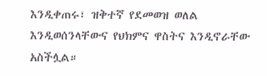እንዲቀጠሩ፣ ዝቅተኛ የደመወዝ ወለል እንዲወሰንላቸውና የህክምና ዋስትና እንዲኖራቸው አስችሏል።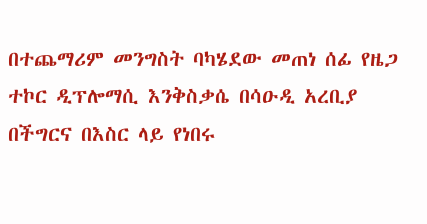በተጨማሪም መንግስት ባካሄደው መጠነ ሰፊ የዜጋ ተኮር ዲፕሎማሲ እንቅስቃሴ በሳዑዲ አረቢያ በችግርና በእስር ላይ የነበሩ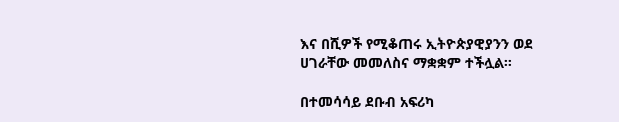እና በሺዎች የሚቆጠሩ ኢትዮጵያዊያንን ወደ ሀገራቸው መመለስና ማቋቋም ተችሏል፡፡

በተመሳሳይ ደቡብ አፍሪካ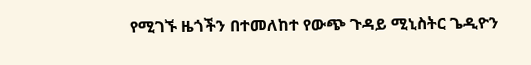የሚገኙ ዜጎችን በተመለከተ የውጭ ጉዳይ ሚኒስትር ጌዲዮን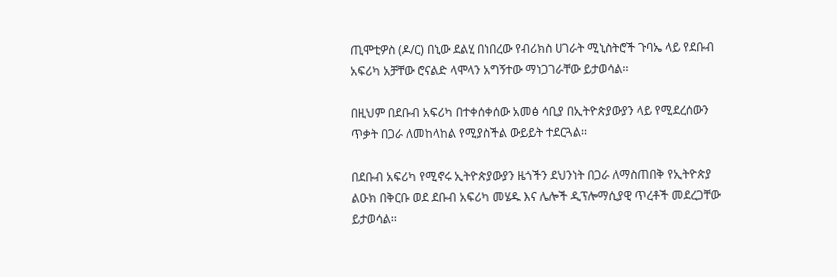ጢሞቲዎስ (ዶ/ር) በኒው ደልሂ በነበረው የብሪክስ ሀገራት ሚኒስትሮች ጉባኤ ላይ የደቡብ አፍሪካ አቻቸው ሮናልድ ላሞላን አግኝተው ማነጋገራቸው ይታወሳል፡፡

በዚህም በደቡብ አፍሪካ በተቀሰቀሰው አመፅ ሳቢያ በኢትዮጵያውያን ላይ የሚደረሰውን ጥቃት በጋራ ለመከላከል የሚያስችል ውይይት ተደርጓል፡፡

በደቡብ አፍሪካ የሚኖሩ ኢትዮጵያውያን ዜጎችን ደህንነት በጋራ ለማስጠበቅ የኢትዮጵያ ልዑክ በቅርቡ ወደ ደቡብ አፍሪካ መሄዱ እና ሌሎች ዲፕሎማሲያዊ ጥረቶች መደረጋቸው ይታወሳል፡፡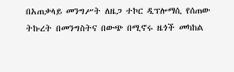በአጠቃላይ መንግሥት ለዜጋ ተኮር ዲፕሎማሲ የሰጠው ትኩረት በመንግስትና በውጭ በሚኖሩ ዜጎች መካከል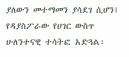ያለውን መተማመን ያሳደገ ሲሆን፤ የዳያስፖራው የሀገር ውስጥ ሁለንተናዊ ተሳትፎ አድጓል፡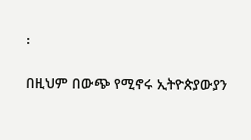፡

በዚህም በውጭ የሚኖሩ ኢትዮጵያውያን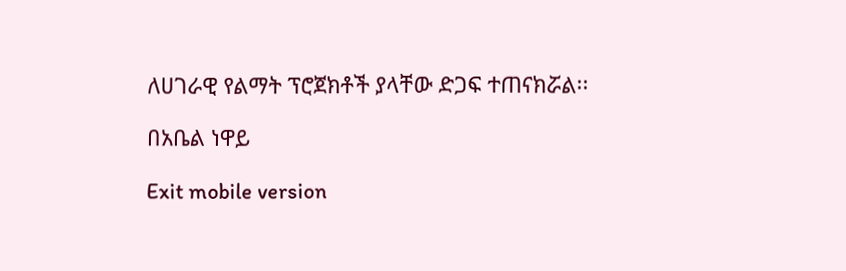ለሀገራዊ የልማት ፕሮጀክቶች ያላቸው ድጋፍ ተጠናክሯል፡፡

በአቤል ነዋይ

Exit mobile version